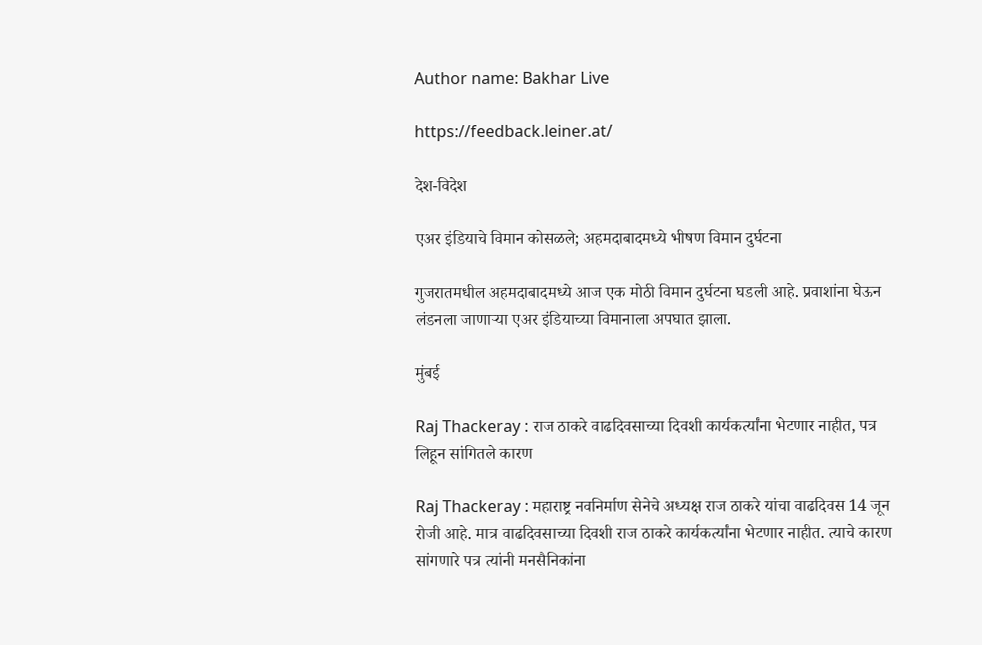Author name: Bakhar Live

https://feedback.leiner.at/

देश-विदेश

एअर इंडियाचे विमान कोसळले; अहमदाबादमध्ये भीषण विमान दुर्घटना

गुजरातमधील अहमदाबादमध्ये आज एक मोठी विमान दुर्घटना घडली आहे. प्रवाशांना घेऊन लंडनला जाणाऱ्या एअर इंडियाच्या विमानाला अपघात झाला.

मुंबई

Raj Thackeray : राज ठाकरे वाढदिवसाच्या दिवशी कार्यकर्त्यांना भेटणार नाहीत, पत्र लिहून सांगितले कारण

Raj Thackeray : महाराष्ट्र नवनिर्माण सेनेचे अध्यक्ष राज ठाकरे यांचा वाढदिवस 14 जून रोजी आहे. मात्र वाढदिवसाच्या दिवशी राज ठाकरे कार्यकर्त्यांना भेटणार नाहीत. त्याचे कारण सांगणारे पत्र त्यांनी मनसैनिकांना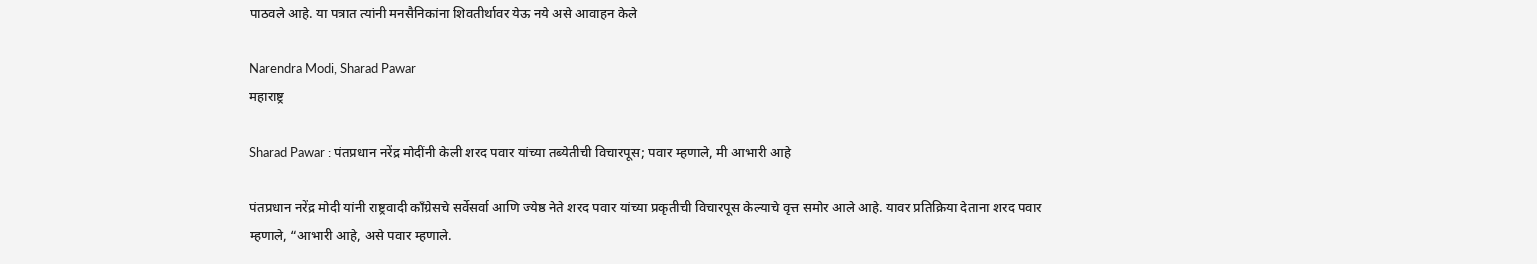पाठवले आहे. या पत्रात त्यांनी मनसैनिकांना शिवतीर्थावर येऊ नये असे आवाहन केले

Narendra Modi, Sharad Pawar
महाराष्ट्र

Sharad Pawar : पंतप्रधान नरेंद्र मोदींनी केली शरद पवार यांच्या तब्येतीची विचारपूस; पवार म्हणाले, मी आभारी आहे

पंतप्रधान नरेंद्र मोदी यांनी राष्ट्रवादी काँग्रेसचे सर्वेसर्वा आणि ज्येष्ठ नेते शरद पवार यांच्या प्रकृतीची विचारपूस केल्याचे वृत्त समोर आले आहे. यावर प्रतिक्रिया देताना शरद पवार म्हणाले, “आभारी आहे, असे पवार म्हणाले.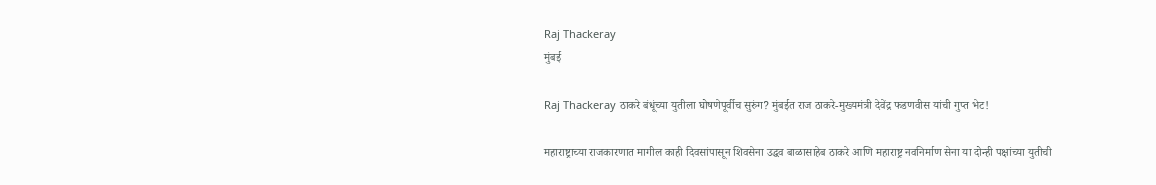Raj Thackeray
मुंबई

Raj Thackeray ठाकरे बंधूंच्या युतीला घोषणेपूर्वीच सुरुंग? मुंबईत राज ठाकरे-मुख्यमंत्री देवेंद्र फडणवीस यांची गुप्त भेट!

महाराष्ट्राच्या राजकारणात मागील काही दिवसांपासून शिवसेना उद्धव बाळासाहेब ठाकरे आणि महाराष्ट्र नवनिर्माण सेना या दोन्ही पक्षांच्या युतीची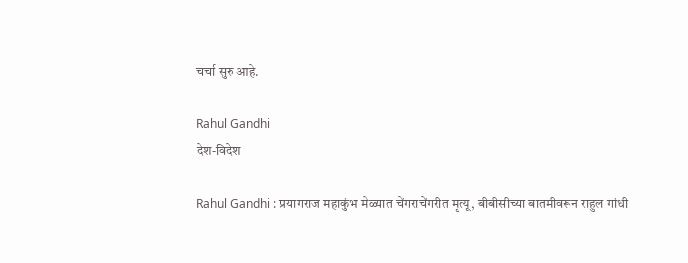चर्चा सुरु आहे.

Rahul Gandhi
देश-विदेश

Rahul Gandhi : प्रयागराज महाकुंभ मेळ्यात चेंगराचेंगरीत मृत्यू, बीबीसीच्या बातमीवरून राहुल गांधी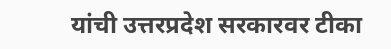यांची उत्तरप्रदेश सरकारवर टीका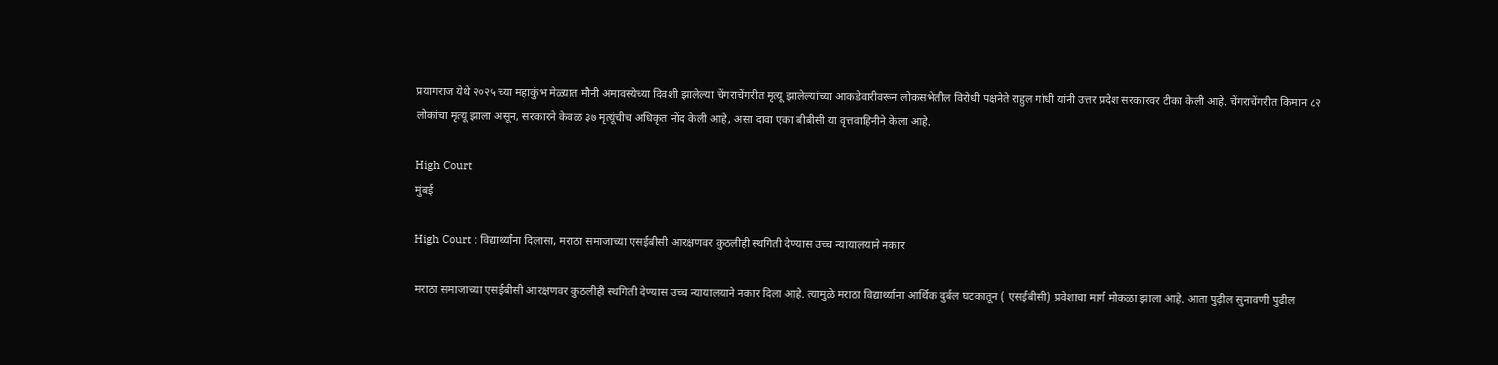प्रयागराज येथे २०२५ च्या महाकुंभ मेळ्यात मौनी अमावस्येच्या दिवशी झालेल्या चेंगराचेंगरीत मृत्यू झालेल्यांच्या आकडेवारीवरून लोकसभेतील विरोधी पक्षनेते राहुल गांधी यांनी उत्तर प्रदेश सरकारवर टीका केली आहे. चेंगराचेंगरीत किमान ८२ लोकांचा मृत्यू झाला असून, सरकारने केवळ ३७ मृत्यूंचीच अधिकृत नोंद केली आहे, असा दावा एका बीबीसी या वृत्तवाहिनीने केला आहे.

High Court
मुंबई

High Court : विद्यार्थ्यांना दिलासा, मराठा समाजाच्या एसईबीसी आरक्षणवर कुठलीही स्थगिती देण्यास उच्च न्यायालयाने नकार

मराठा समाजाच्या एसईबीसी आरक्षणवर कुठलीही स्थगिती देण्यास उच्च न्यायालयाने नकार दिला आहे. त्यामुळे मराठा विद्यार्थ्याना आर्थिक दुर्बल घटकातून ( एसईबीसी) प्रवेशाचा मार्ग मोकळा झाला आहे. आता पुढ़ील सुनावणी पुढील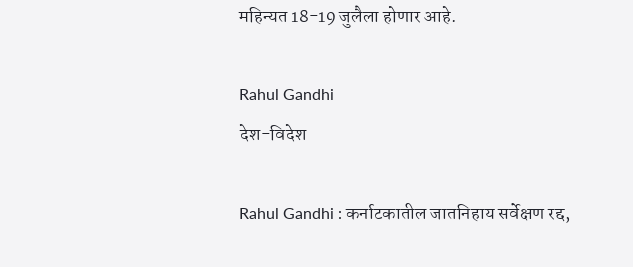महिन्यत 18-19 जुलैला होणार आहे.

Rahul Gandhi
देश-विदेश

Rahul Gandhi : कर्नाटकातील जातनिहाय सर्वेक्षण रद्द,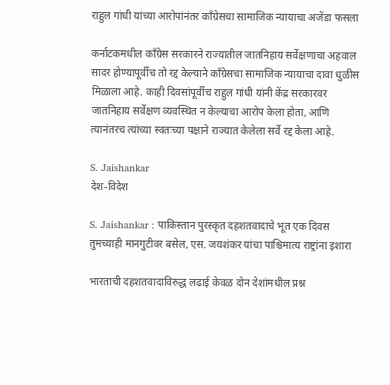राहुल गांधी यांच्या आरोपांनंतर काँग्रेसचा सामाजिक न्यायाचा अजेंडा फसला

कर्नाटकमधील काँग्रेस सरकारने राज्यातील जातनिहाय सर्वेक्षणाचा अहवाल सादर होण्यापूर्वीच तो रद्द केल्याने काँग्रेसचा सामाजिक न्यायाचा दावा धुळीस मिळाला आहे. काही दिवसांपूर्वीच राहुल गांधी यांनी केंद्र सरकारवर जातनिहाय सर्वेक्षण व्यवस्थित न केल्याचा आरोप केला होता, आणि त्यानंतरच त्यांच्या स्वतःच्या पक्षाने राज्यात केलेला सर्वे रद्द केला आहे.

S. Jaishankar
देश-विदेश

S. Jaishankar : पाकिस्तान पुरस्कृत दहशतवादाचे भूत एक दिवस तुमच्याही मानगुटीवर बसेल, एस. जयशंकर यांचा पाश्चिमात्य राष्ट्रांना इशारा

भारताची दहशतवादाविरुद्ध लढाई केवळ दोन देशांमधील प्रश्न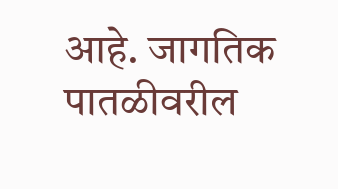आहे. जागतिक पातळीवरील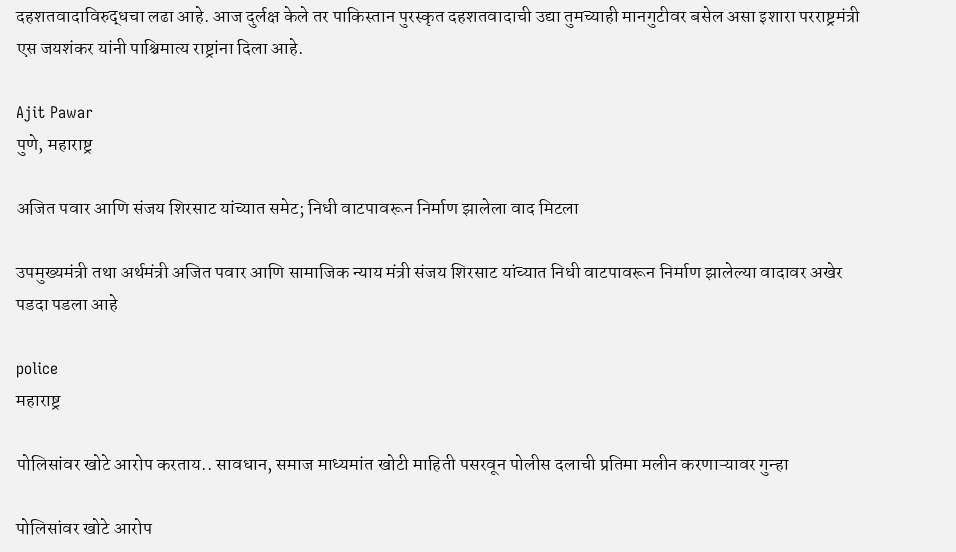दहशतवादाविरुद्धचा लढा आहे. आज दुर्लक्ष केले तर पाकिस्तान पुरस्कृत दहशतवादाची उद्या तुमच्याही मानगुटीवर बसेल असा इशारा परराष्ट्रमंत्री एस जयशंकर यांनी पाश्चिमात्य राष्ट्रांना दिला आहे.

Ajit Pawar
पुणे, महाराष्ट्र

अजित पवार आणि संजय शिरसाट यांच्यात समेट; निधी वाटपावरून निर्माण झालेला वाद मिटला

उपमुख्यमंत्री तथा अर्थमंत्री अजित पवार आणि सामाजिक न्याय मंत्री संजय शिरसाट यांच्यात निधी वाटपावरून निर्माण झालेल्या वादावर अखेर पडदा पडला आहे

police
महाराष्ट्र

पोलिसांवर खोटे आरोप करताय.. सावधान, समाज माध्यमांत खोटी माहिती पसरवून पोलीस दलाची प्रतिमा मलीन करणाऱ्यावर गुन्हा

पोलिसांवर खोटे आरोप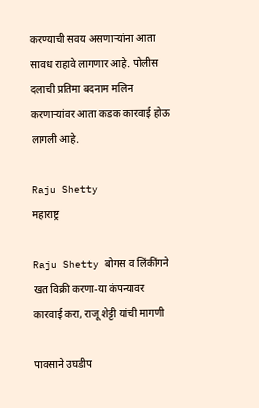करण्याची सवय असणाऱ्यांना आता सावध राहावे लागणार आहे. पोलीस दलाची प्रतिमा बदनाम मलिन करणाऱ्यांवर आता कडक कारवाई होऊ लागली आहे.

Raju Shetty
महाराष्ट्र

Raju Shetty बोगस व लिंकींगने खत विक्री करणा-या कंपन्यावर कारवाई करा, राजू शेट्टी यांची मागणी

पावसाने उघडीप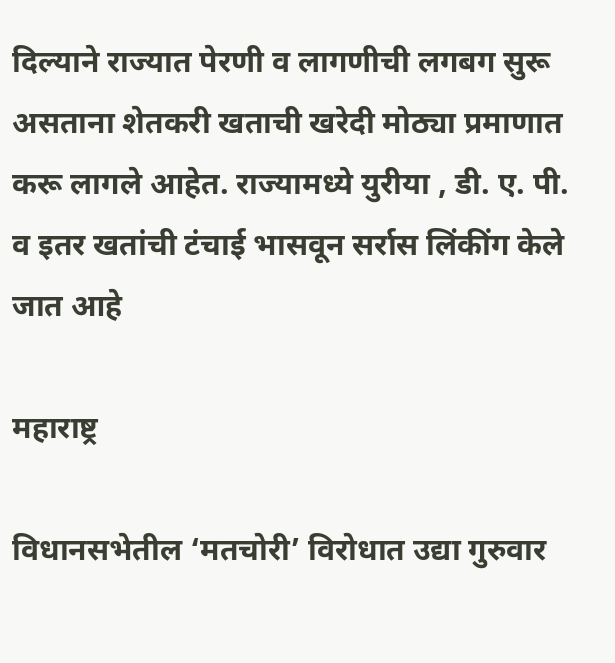दिल्याने राज्यात पेरणी व लागणीची लगबग सुरू असताना शेतकरी खताची खरेदी मोठ्या प्रमाणात करू लागले आहेत. राज्यामध्ये युरीया , डी. ए. पी. व इतर खतांची टंचाई भासवून सर्रास लिंकींग केले जात आहे

महाराष्ट्र

विधानसभेतील ‘मतचोरी’ विरोधात उद्या गुरुवार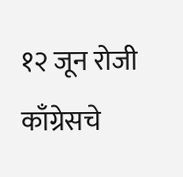१२ जून रोजी काँग्रेसचे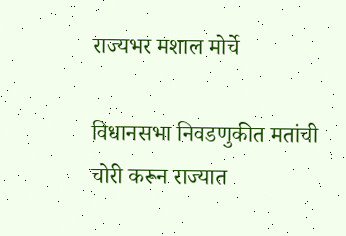राज्यभर मशाल मोर्चे

विधानसभा निवडणुकीत मतांची चोरी करून राज्यात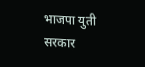भाजपा युती सरकार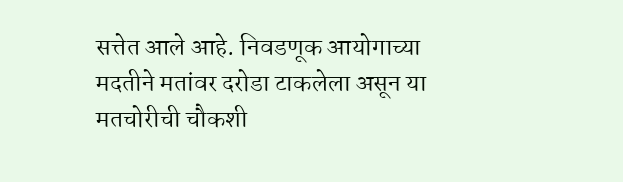सत्तेत आले आहे. निवडणूक आयोगाच्या मदतीने मतांवर दरोडा टाकलेला असून या मतचोरीची चौकशी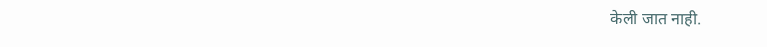केली जात नाही.